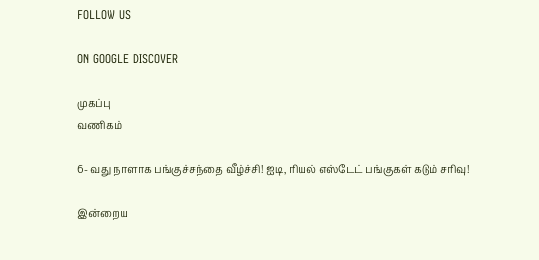FOLLOW US

ON GOOGLE DISCOVER

முகப்பு
வணிகம்

6- வது நாளாக பங்குச்சந்தை வீழ்ச்சி! ஐடி, ரியல் எஸ்டேட் பங்குகள் கடும் சரிவு!

இன்றைய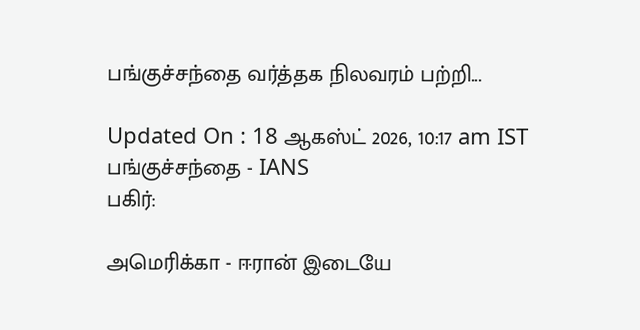பங்குச்சந்தை வர்த்தக நிலவரம் பற்றி...

Updated On : 18 ஆகஸ்ட் 2026, 10:17 am IST
பங்குச்சந்தை - IANS
பகிர்:

அமெரிக்கா - ஈரான் இடையே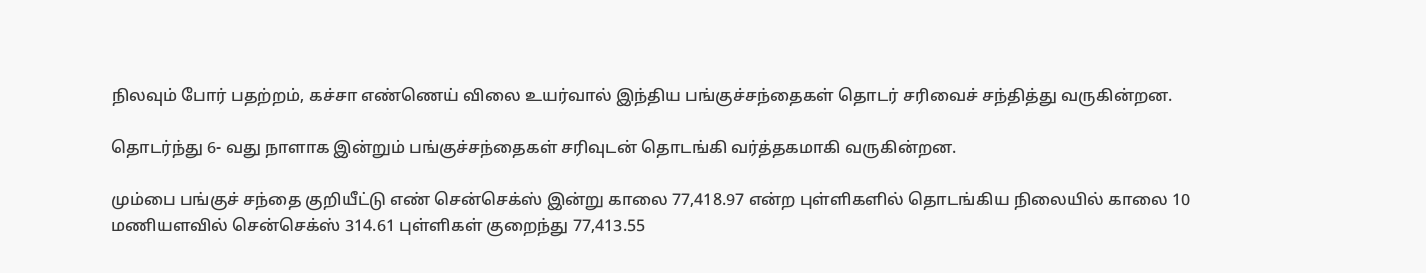நிலவும் போர் பதற்றம், கச்சா எண்ணெய் விலை உயர்வால் இந்திய பங்குச்சந்தைகள் தொடர் சரிவைச் சந்தித்து வருகின்றன.

தொடர்ந்து 6- வது நாளாக இன்றும் பங்குச்சந்தைகள் சரிவுடன் தொடங்கி வர்த்தகமாகி வருகின்றன.

மும்பை பங்குச் சந்தை குறியீட்டு எண் சென்செக்ஸ் இன்று காலை 77,418.97 என்ற புள்ளிகளில் தொடங்கிய நிலையில் காலை 10 மணியளவில் சென்செக்ஸ் 314.61 புள்ளிகள் குறைந்து 77,413.55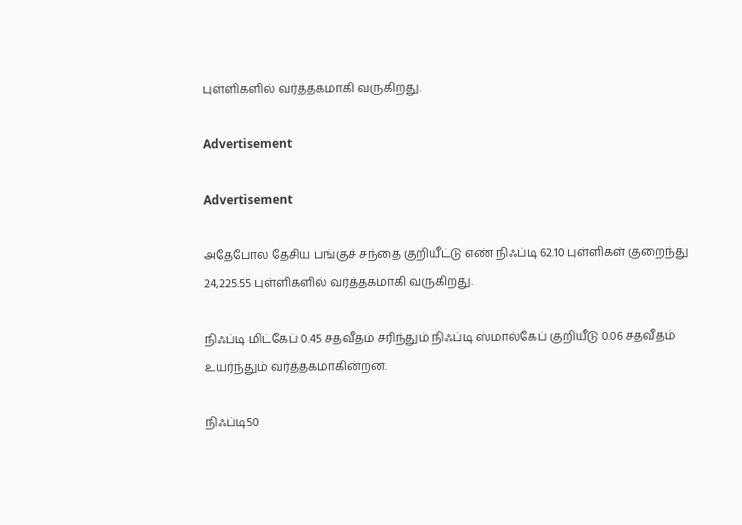புள்ளிகளில் வர்த்தகமாகி வருகிறது.

Advertisement

Advertisement

அதேபோல தேசிய பங்குச் சந்தை குறியீட்டு எண் நிஃப்டி 62.10 புள்ளிகள் குறைந்து 24,225.55 புள்ளிகளில் வர்த்தகமாகி வருகிறது.

நிஃப்டி மிட்கேப் 0.45 சதவீதம் சரிந்தும் நிஃப்டி ஸ்மால்கேப் குறியீடு 0.06 சதவீதம் உயர்ந்தும் வர்த்தகமாகின்றன.

நிஃப்டி50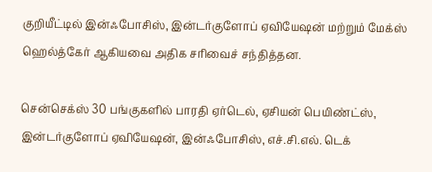குறியீட்டில் இன்ஃபோசிஸ், இன்டர்குளோப் ஏவியேஷன் மற்றும் மேக்ஸ் ஹெல்த்கேர் ஆகியவை அதிக சரிவைச் சந்தித்தன.

சென்செக்ஸ் 30 பங்குகளில் பாரதி ஏர்டெல், ஏசியன் பெயிண்ட்ஸ், இன்டர்குளோப் ஏவியேஷன், இன்ஃபோசிஸ், எச்.சி.எல். டெக்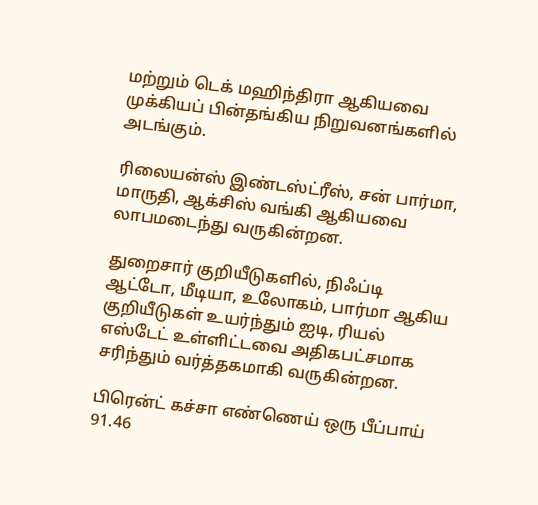மற்றும் டெக் மஹிந்திரா ஆகியவை முக்கியப் பின்தங்கிய நிறுவனங்களில் அடங்கும்.

ரிலையன்ஸ் இண்டஸ்ட்ரீஸ், சன் பார்மா, மாருதி, ஆக்சிஸ் வங்கி ஆகியவை லாபமடைந்து வருகின்றன.

துறைசார் குறியீடுகளில், நிஃப்டி ஆட்டோ, மீடியா, உலோகம், பார்மா ஆகிய குறியீடுகள் உயர்ந்தும் ஐடி, ரியல் எஸ்டேட் உள்ளிட்டவை அதிகபட்சமாக சரிந்தும் வர்த்தகமாகி வருகின்றன.

பிரென்ட் கச்சா எண்ணெய் ஒரு பீப்பாய் 91.46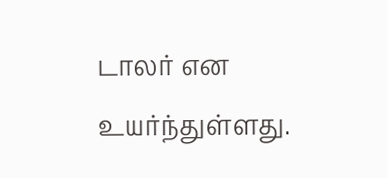டாலர் என உயர்ந்துள்ளது.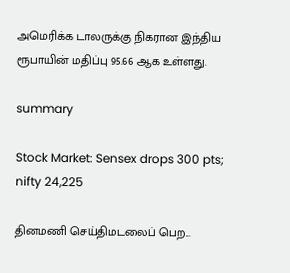அமெரிக்க டாலருக்கு நிகரான இந்திய ரூபாயின் மதிப்பு 95.66 ஆக உள்ளது.

summary

Stock Market: Sensex drops 300 pts; nifty 24,225

தினமணி செய்திமடலைப் பெற...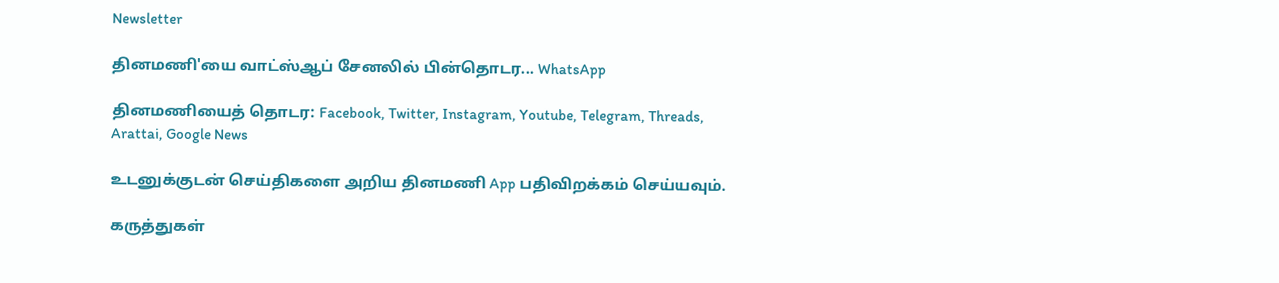Newsletter

தினமணி'யை வாட்ஸ்ஆப் சேனலில் பின்தொடர... WhatsApp

தினமணியைத் தொடர: Facebook, Twitter, Instagram, Youtube, Telegram, Threads, Arattai, Google News

உடனுக்குடன் செய்திகளை அறிய தினமணி App பதிவிறக்கம் செய்யவும்.

கருத்துகள்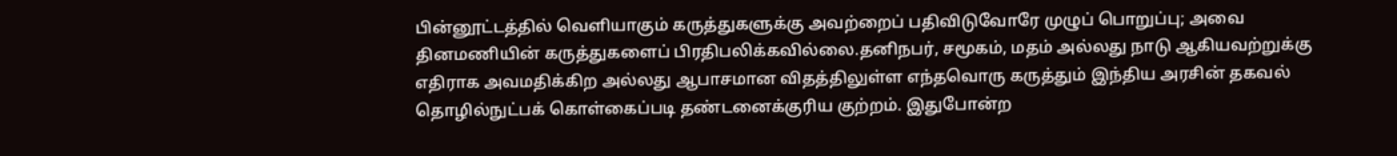பின்னூட்டத்தில் வெளியாகும் கருத்துகளுக்கு அவற்றைப் பதிவிடுவோரே முழுப் பொறுப்பு; அவை தினமணியின் கருத்துகளைப் பிரதிபலிக்கவில்லை.தனிநபர், சமூகம், மதம் அல்லது நாடு ஆகியவற்றுக்கு எதிராக அவமதிக்கிற அல்லது ஆபாசமான விதத்திலுள்ள எந்தவொரு கருத்தும் இந்திய அரசின் தகவல் தொழில்நுட்பக் கொள்கைப்படி தண்டனைக்குரிய குற்றம். இதுபோன்ற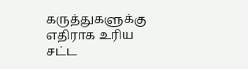கருத்துகளுக்கு எதிராக உரிய சட்ட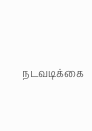நடவடிக்கை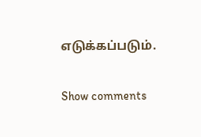எடுக்கப்படும்.

Show comments